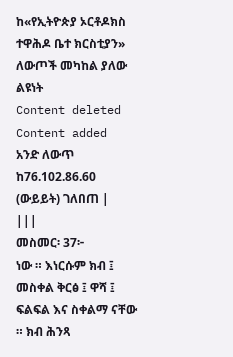ከ«የኢትዮጵያ ኦርቶዶክስ ተዋሕዶ ቤተ ክርስቲያን» ለውጦች መካከል ያለው ልዩነት
Content deleted Content added
አንድ ለውጥ ከ76.102.86.60 (ውይይት) ገለበጠ |
|||
መስመር፡ 37፦
ነው ። እነርሱም ክብ ፤ መስቀል ቅርፅ ፤ ዋሻ ፤ ፍልፍል እና ስቀልማ ናቸው ። ክብ ሕንጻ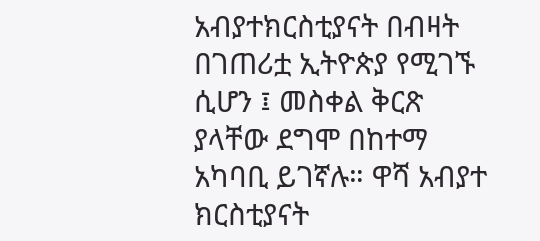አብያተክርስቲያናት በብዛት በገጠሪቷ ኢትዮጵያ የሚገኙ ሲሆን ፤ መስቀል ቅርጽ ያላቸው ደግሞ በከተማ አካባቢ ይገኛሉ። ዋሻ አብያተ ክርስቲያናት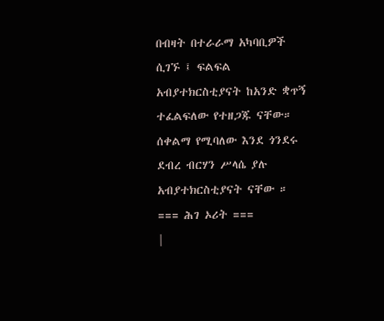በብዛት በተራራማ አካባቢዎች ሲገኙ ፤ ፍልፍል አብያተክርስቲያናት ከአንድ ቋጥኝ ተፈልፍለው የተዘጋጁ ናቸው። ሰቀልማ የሚባለው እንደ ጎንደሩ ደብረ ብርሃን ሥላሴ ያሉ አብያተክርስቲያናት ናቸው ።
=== ሕገ ኦሪት ===
|